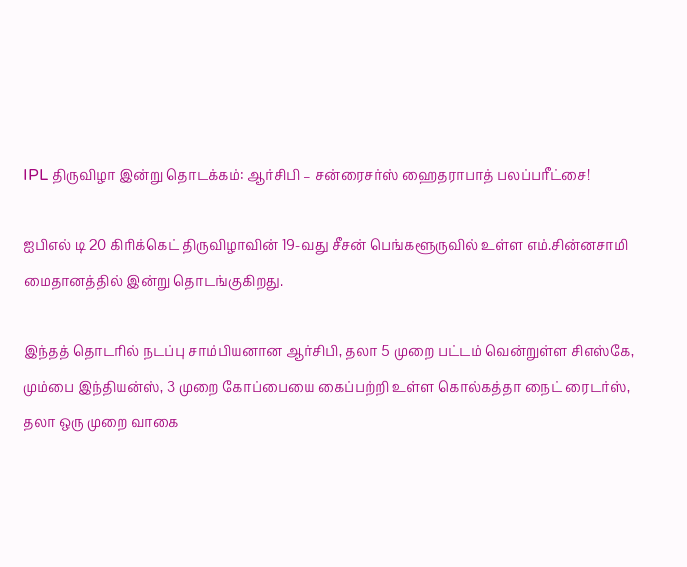IPL திருவிழா இன்று தொடக்கம்: ஆர்சிபி – சன்ரைசர்ஸ் ஹைதராபாத் பலப்பரீட்சை!

ஐபிஎல் டி 20 கிரிக்கெட் திருவிழாவின் 19-வது சீசன் பெங்களூருவில் உள்ள எம்.சின்னசாமி மைதானத்தில் இன்று தொடங்குகிறது.

இந்தத் தொடரில் நடப்பு சாம்பியனான ஆர்சிபி, தலா 5 முறை பட்டம் வென்றுள்ள சிஎஸ்கே, மும்பை இந்தியன்ஸ், 3 முறை கோப்பையை கைப்பற்றி உள்ள கொல்கத்தா நைட் ரைடர்ஸ், தலா ஒரு முறை வாகை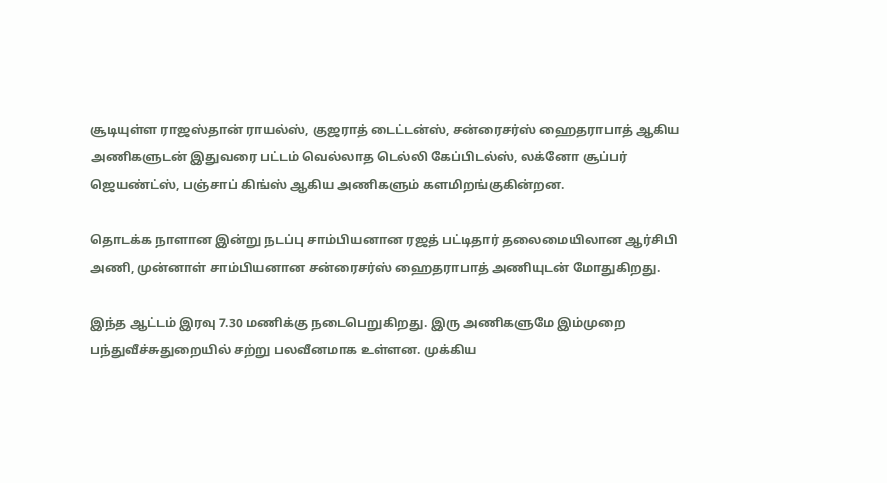சூடியுள்ள ராஜஸ்தான் ராயல்ஸ், குஜராத் டைட்டன்ஸ், சன்ரைசர்ஸ் ஹைதராபாத் ஆகிய அணிகளுடன் இதுவரை பட்டம் வெல்லாத டெல்லி கேப்பிடல்ஸ், லக்னோ சூப்பர் ஜெயண்ட்ஸ், பஞ்சாப் கிங்ஸ் ஆகிய அணிகளும் களமிறங்குகின்றன.

தொடக்க நாளான இன்று நடப்பு சாம்பியனான ரஜத் பட்டிதார் தலைமையிலான ஆர்சிபி அணி, முன்னாள் சாம்பியனான சன்ரைசர்ஸ் ஹைதராபாத் அணியுடன் மோதுகிறது.

இந்த ஆட்டம் இரவு 7.30 மணிக்கு நடைபெறுகிறது. இரு அணிகளுமே இம்முறை பந்துவீச்சுதுறையில் சற்று பலவீனமாக உள்ளன. முக்கிய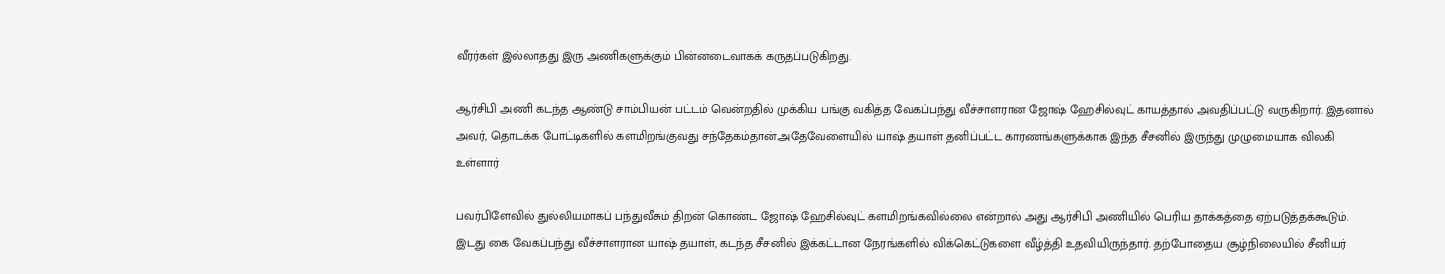வீரர்கள் இல்லாதது இரு அணிகளுக்கும் பின்னடைவாகக் கருதப்படுகிறது.

ஆர்சிபி அணி கடந்த ஆண்டு சாம்பியன் பட்டம் வென்றதில் முக்கிய பங்கு வகித்த வேகப்பந்து வீச்சாளரான ஜோஷ் ஹேசில்வுட் காயத்தால் அவதிப்பட்டு வருகிறார். இதனால் அவர், தொடக்க போட்டிகளில் களமிறங்குவது சந்தேகம்தான்.அதேவேளையில் யாஷ் தயாள் தனிப்பட்ட காரணங்களுக்காக இந்த சீசனில் இருந்து முழுமையாக விலகி உள்ளார்

பவர்பிளேவில் துல்லியமாகப் பந்துவீசும் திறன் கொண்ட ஜோஷ் ஹேசில்வுட் களமிறங்கவில்லை என்றால் அது ஆர்சிபி அணியில் பெரிய தாக்கத்தை ஏற்படுத்தக்கூடும். இடது கை வேகப்பந்து வீச்சாளரான யாஷ் தயாள், கடந்த சீசனில் இக்கட்டான நேரங்களில் விக்கெட்டுகளை வீழ்த்தி உதவியிருந்தார். தற்போதைய சூழ்நிலையில் சீனியர்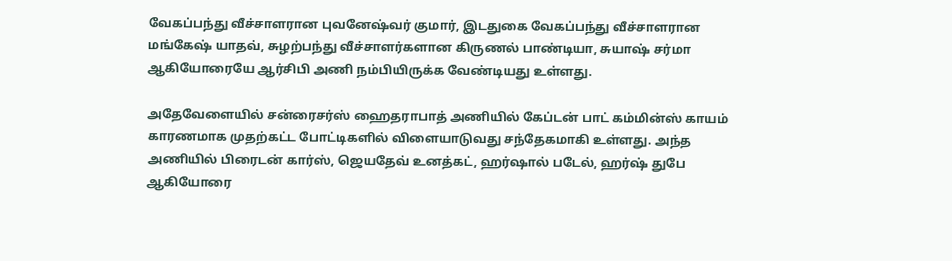வேகப்பந்து வீச்சாளரான புவனேஷ்வர் குமார், இடதுகை வேகப்பந்து வீச்சாளரான மங்கேஷ் யாதவ், சுழற்பந்து வீச்சாளர்களான கிருணல் பாண்டியா, சுயாஷ் சர்மா ஆகியோரையே ஆர்சிபி அணி நம்பியிருக்க வேண்டியது உள்ளது.

அதேவேளையில் சன்ரைசர்ஸ் ஹைதராபாத் அணியில் கேப்டன் பாட் கம்மின்ஸ் காயம் காரணமாக முதற்கட்ட போட்டிகளில் விளையாடுவது சந்தேகமாகி உள்ளது. அந்த அணியில் பிரைடன் கார்ஸ், ஜெயதேவ் உனத்கட், ஹர்ஷால் படேல், ஹர்ஷ் துபே ஆகியோரை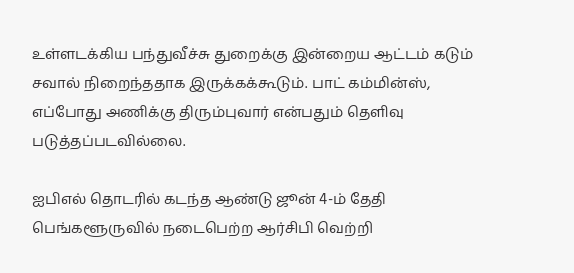உள்ளடக்கிய பந்துவீச்சு துறைக்கு இன்றைய ஆட்டம் கடும் சவால் நிறைந்ததாக இருக்கக்கூடும். பாட் கம்மின்ஸ், எப்போது அணிக்கு திரும்புவார் என்பதும் தெளிவு படுத்தப்படவில்லை.

ஐபிஎல் தொடரில் கடந்த ஆண்டு ஜூன் 4-ம் தேதி பெங்களூருவில் நடைபெற்ற ஆர்சிபி வெற்றி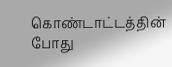கொண்டாட்டத்தின் போது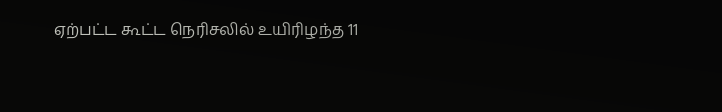ஏற்பட்ட கூட்ட நெரிசலில் உயிரிழந்த 11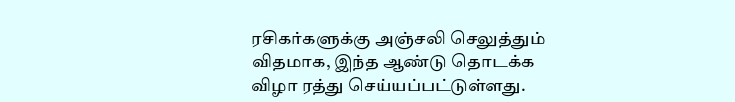ரசிகர்களுக்கு அஞ்சலி செலுத்தும் விதமாக, இந்த ஆண்டு தொடக்க விழா ரத்து செய்யப்பட்டுள்ளது.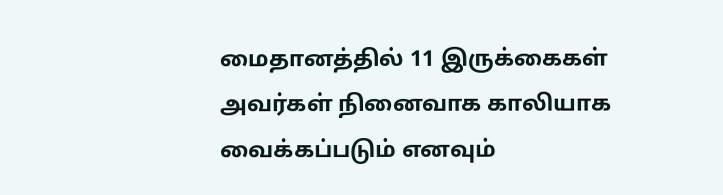மைதானத்தில் 11 இருக்கைகள் அவர்கள் நினைவாக காலியாக வைக்கப்படும் எனவும்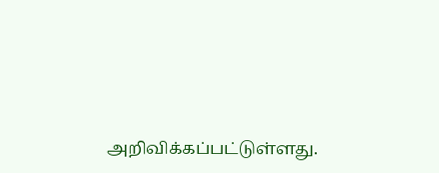அறிவிக்கப்பட்டுள்ளது.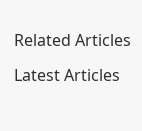Related Articles

Latest Articles